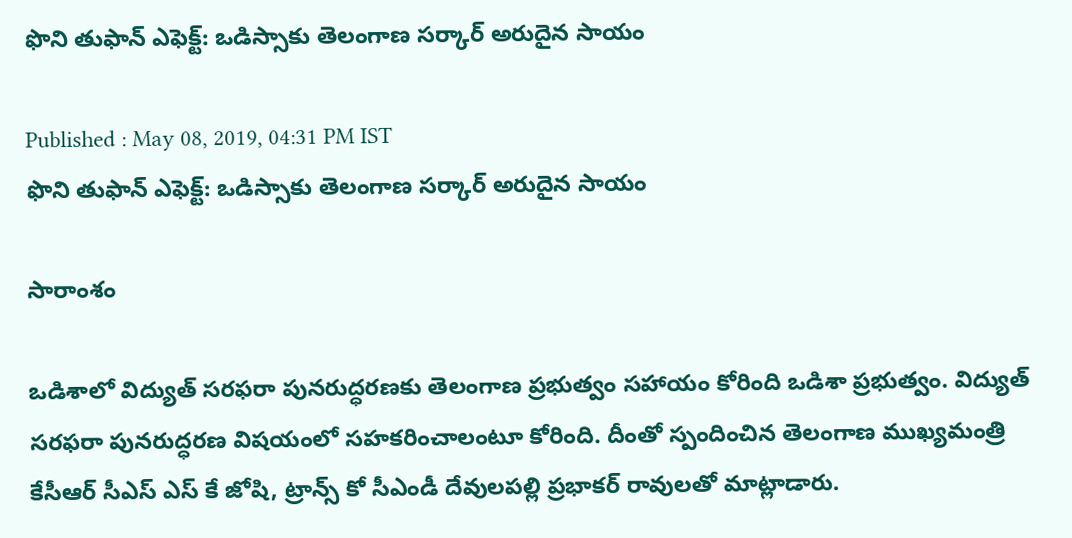ఫొని తుఫాన్ ఎఫెక్ట్: ఒడిస్సాకు తెలంగాణ సర్కార్ అరుదైన సాయం

Published : May 08, 2019, 04:31 PM IST
ఫొని తుఫాన్ ఎఫెక్ట్: ఒడిస్సాకు తెలంగాణ సర్కార్ అరుదైన సాయం

సారాంశం

ఒడిశాలో విద్యుత్ సరఫరా పునరుద్ధరణకు తెలంగాణ ప్రభుత్వం సహాయం కోరింది ఒడిశా ప్రభుత్వం. విద్యుత్ సరఫరా పునరుద్ధరణ విషయంలో సహకరించాలంటూ కోరింది. దీంతో స్పందించిన తెలంగాణ ముఖ్యమంత్రి కేసీఆర్ సీఎస్ ఎస్ కే జోషి, ట్రాన్స్ కో సీఎండీ దేవులపల్లి ప్రభాకర్ రావులతో మాట్లాడారు.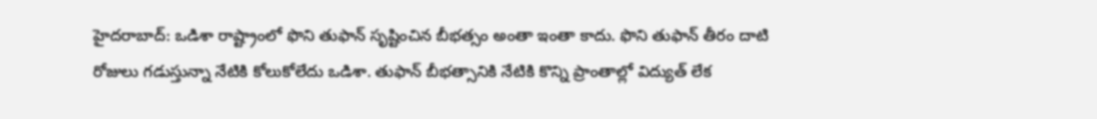హైదరాబాద్: ఒడిశా రాష్ట్రాంలో ఫొని తుఫాన్ సృష్టించిన బీభత్సం అంతా ఇంతా కాదు. ఫొని తుఫాన్ తీరం దాటి రోజులు గడుస్తున్నా నేటికి కోలుకోలేదు ఒడిశా. తుఫాన్ బీభత్సానికి నేటికి కొన్ని ప్రాంతాల్లో విద్యుత్ లేక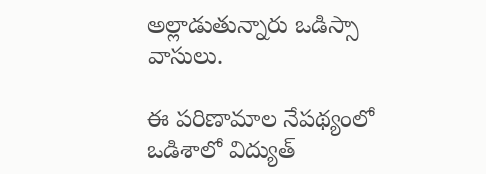అల్లాడుతున్నారు ఒడిస్సా వాసులు.

ఈ పరిణామాల నేపథ్యంలో ఒడిశాలో విద్యుత్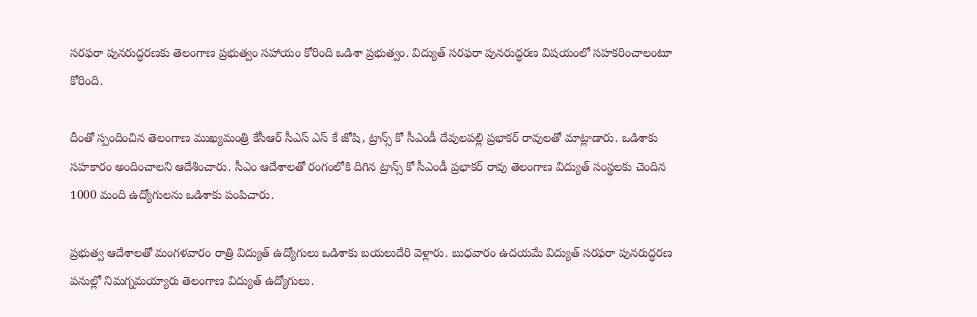సరఫరా పునరుద్ధరణకు తెలంగాణ ప్రభుత్వం సహాయం కోరింది ఒడిశా ప్రభుత్వం. విద్యుత్ సరఫరా పునరుద్ధరణ విషయంలో సహకరించాలంటూ కోరింది.

దీంతో స్పందించిన తెలంగాణ ముఖ్యమంత్రి కేసీఆర్ సీఎస్ ఎస్ కే జోషి, ట్రాన్స్ కో సీఎండీ దేవులపల్లి ప్రభాకర్ రావులతో మాట్లాడారు. ఒడిశాకు సహకారం అందించాలని ఆదేశించారు. సీఎం ఆదేశాలతో రంగంలోకి దిగిన ట్రాన్స్ కో సీఎండీ ప్రభాకర్ రావు తెలంగాణ విద్యుత్ సంస్థలకు చెందిన 1000 మంది ఉద్యోగులను ఒడిశాకు పంపిచారు.

ప్రభుత్వ ఆదేశాలతో మంగళవారం రాత్రి విద్యుత్ ఉద్యోగులు ఒడిశాకు బయలుదేరి వెళ్లారు. బుధవారం ఉదయమే విద్యుత్ సరఫరా పునరుద్ధరణ పనుల్లో నిమగ్నమయ్యారు తెలంగాణ విద్యుత్ ఉద్యోగులు.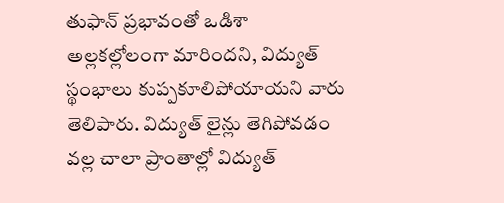తుఫాన్ ప్రభావంతో ఒడిశా అల్లకల్లోలంగా మారిందని, విద్యుత్ స్థంభాలు కుప్పకూలిపోయాయని వారు తెలిపారు. విద్యుత్ లైన్లు తెగిపోవడం వల్ల చాలా ప్రాంతాల్లో విద్యుత్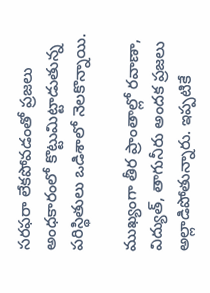సరఫరా లేకపోవడంతో ప్రజలు అంధకారంలో కొట్టుమిట్టాడుతున్న పరిస్థితులు ఒడిశాలో నెలకొన్నాయి.

ముఖ్యంగా తీర ప్రాంతాల్లో రవాణా, విద్యుత్, తాగునీరు అందక ప్రజలు అల్లాడిపోతున్నారు. ఇప్పటికే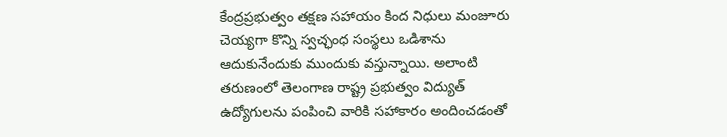కేంద్రప్రభుత్వం తక్షణ సహాయం కింద నిధులు మంజూరు చెయ్యగా కొన్ని స్వచ్ఛంధ సంస్థలు ఒడిశాను ఆదుకునేందుకు ముందుకు వస్తున్నాయి. అలాంటి తరుణంలో తెలంగాణ రాష్ట్ర ప్రభుత్వం విద్యుత్ ఉద్యోగులను పంపించి వారికి సహాకారం అందించడంతో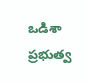ఒడిశా ప్రభుత్వ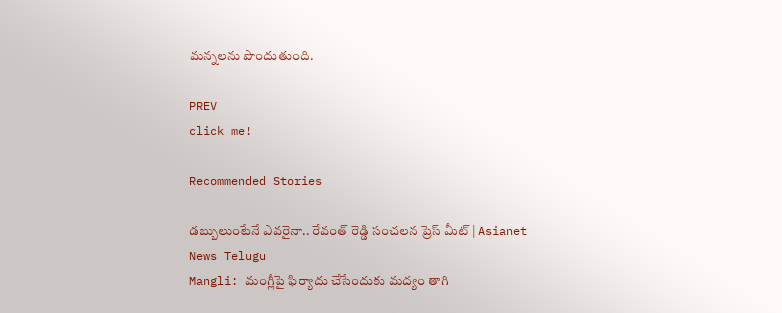మన్నలను పొందుతుంది.

PREV
click me!

Recommended Stories

డబ్బులుంటేనే ఎవరైనా.. రేవంత్ రెడ్డి సంచలన ప్రెస్ మీట్ | Asianet News Telugu
Mangli: మంగ్లీపై ఫిర్యాదు చేసేందుకు మద్యం తాగి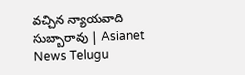వచ్చిన న్యాయవాది సుబ్బారావు | Asianet News Telugu